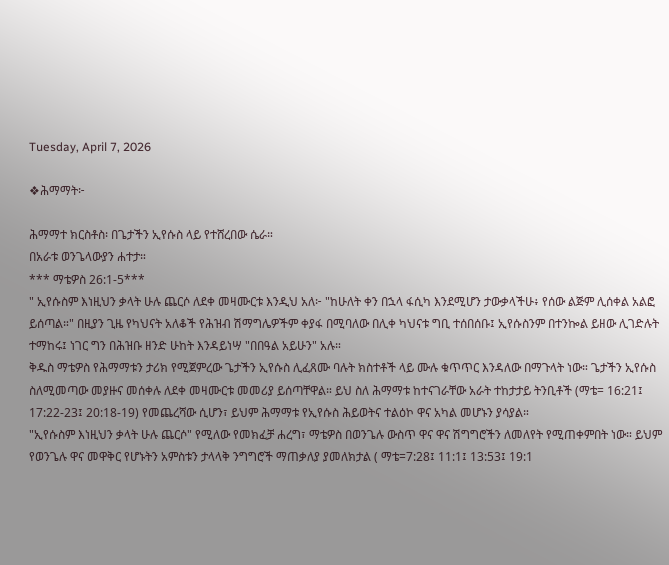Tuesday, April 7, 2026

❖ሕማማት፦

ሕማማተ ክርስቶስ፡ በጌታችን ኢየሱስ ላይ የተሸረበው ሴራ።
በአራቱ ወንጌላውያን ሐተታ።
*** ማቴዎስ 26:1-5***
" ኢየሱስም እነዚህን ቃላት ሁሉ ጨርሶ ለደቀ መዛሙርቱ እንዲህ አለ፦ "ከሁለት ቀን በኋላ ፋሲካ እንደሚሆን ታውቃላችሁ፥ የሰው ልጅም ሊሰቀል አልፎ ይሰጣል።" በዚያን ጊዜ የካህናት አለቆች የሕዝብ ሽማግሌዎችም ቀያፋ በሚባለው በሊቀ ካህናቱ ግቢ ተሰበሰቡ፤ ኢየሱስንም በተንኰል ይዘው ሊገድሉት ተማከሩ፤ ነገር ግን በሕዝቡ ዘንድ ሁከት እንዳይነሣ "በበዓል አይሁን" አሉ።
ቅዱስ ማቴዎስ የሕማማቱን ታሪክ የሚጀምረው ጌታችን ኢየሱስ ሊፈጸሙ ባሉት ክስተቶች ላይ ሙሉ ቁጥጥር እንዳለው በማጉላት ነው። ጌታችን ኢየሱስ ስለሚመጣው መያዙና መሰቀሉ ለደቀ መዛሙርቱ መመሪያ ይሰጣቸዋል። ይህ ስለ ሕማማቱ ከተናገራቸው አራት ተከታታይ ትንቢቶች (ማቴ= 16:21፤ 17:22-23፤ 20:18-19) የመጨረሻው ሲሆን፣ ይህም ሕማማቱ የኢየሱስ ሕይወትና ተልዕኮ ዋና አካል መሆኑን ያሳያል።
"ኢየሱስም እነዚህን ቃላት ሁሉ ጨርሶ" የሚለው የመክፈቻ ሐረግ፣ ማቴዎስ በወንጌሉ ውስጥ ዋና ዋና ሽግግሮችን ለመለየት የሚጠቀምበት ነው። ይህም የወንጌሉ ዋና መዋቅር የሆኑትን አምስቱን ታላላቅ ንግግሮች ማጠቃለያ ያመለክታል ( ማቴ=7:28፤ 11:1፤ 13:53፤ 19:1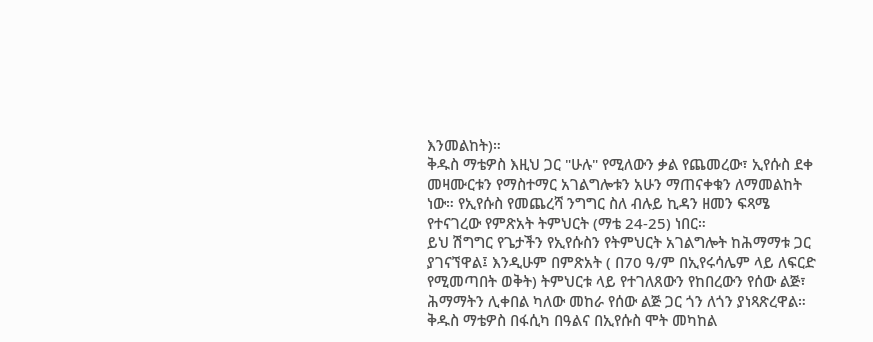እንመልከት)።
ቅዱስ ማቴዎስ እዚህ ጋር "ሁሉ" የሚለውን ቃል የጨመረው፣ ኢየሱስ ደቀ መዛሙርቱን የማስተማር አገልግሎቱን አሁን ማጠናቀቁን ለማመልከት ነው። የኢየሱስ የመጨረሻ ንግግር ስለ ብሉይ ኪዳን ዘመን ፍጻሜ የተናገረው የምጽአት ትምህርት (ማቴ 24-25) ነበር።
ይህ ሽግግር የጌታችን የኢየሱስን የትምህርት አገልግሎት ከሕማማቱ ጋር ያገናኘዋል፤ እንዲሁም በምጽአት ( በ70 ዓ/ም በኢየሩሳሌም ላይ ለፍርድ የሚመጣበት ወቅት) ትምህርቱ ላይ የተገለጸውን የከበረውን የሰው ልጅ፣ ሕማማትን ሊቀበል ካለው መከራ የሰው ልጅ ጋር ጎን ለጎን ያነጻጽረዋል።
ቅዱስ ማቴዎስ በፋሲካ በዓልና በኢየሱስ ሞት መካከል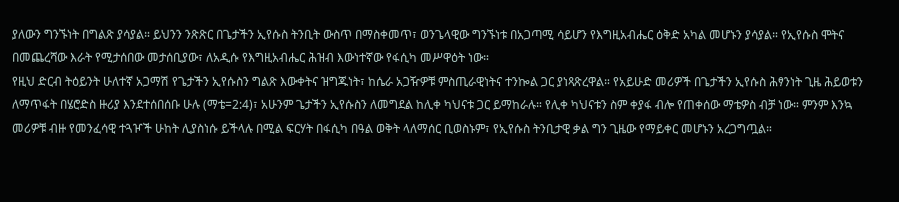ያለውን ግንኙነት በግልጽ ያሳያል። ይህንን ንጽጽር በጌታችን ኢየሱስ ትንቢት ውስጥ በማስቀመጥ፣ ወንጌላዊው ግንኙነቱ በአጋጣሚ ሳይሆን የእግዚአብሔር ዕቅድ አካል መሆኑን ያሳያል። የኢየሱስ ሞትና በመጨረሻው እራት የሚታሰበው መታሰቢያው፣ ለአዲሱ የእግዚአብሔር ሕዝብ እውነተኛው የፋሲካ መሥዋዕት ነው።
የዚህ ድርብ ትዕይንት ሁለተኛ አጋማሽ የጌታችን ኢየሱስን ግልጽ እውቀትና ዝግጁነት፣ ከሴራ አጋዥዎቹ ምስጢራዊነትና ተንኰል ጋር ያነጻጽረዋል። የአይሁድ መሪዎች በጌታችን ኢየሱስ ሕፃንነት ጊዜ ሕይወቱን ለማጥፋት በሄሮድስ ዙሪያ እንደተሰበሰቡ ሁሉ (ማቴ=2:4)፣ አሁንም ጌታችን ኢየሱስን ለመግደል ከሊቀ ካህናቱ ጋር ይማከራሉ። የሊቀ ካህናቱን ስም ቀያፋ ብሎ የጠቀሰው ማቴዎስ ብቻ ነው። ምንም እንኳ መሪዎቹ ብዙ የመንፈሳዊ ተጓዦች ሁከት ሊያስነሱ ይችላሉ በሚል ፍርሃት በፋሲካ በዓል ወቅት ላለማሰር ቢወስኑም፣ የኢየሱስ ትንቢታዊ ቃል ግን ጊዜው የማይቀር መሆኑን አረጋግጧል።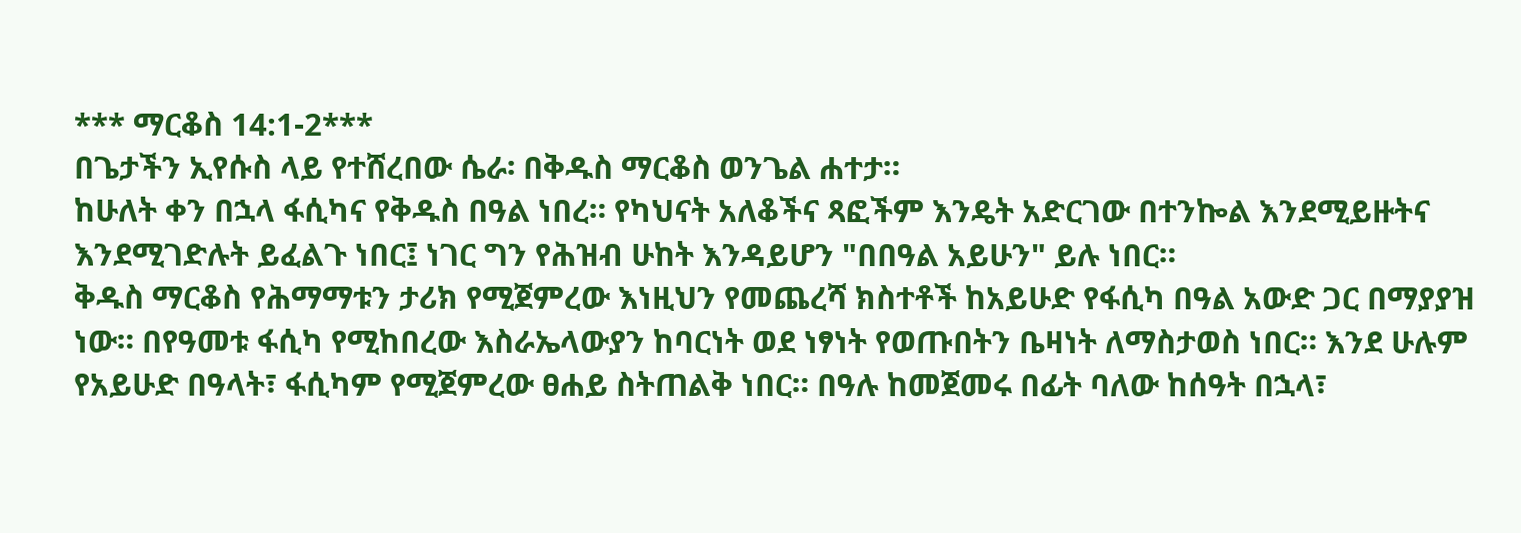*** ማርቆስ 14:1-2***
በጌታችን ኢየሱስ ላይ የተሸረበው ሴራ፡ በቅዱስ ማርቆስ ወንጌል ሐተታ።
ከሁለት ቀን በኋላ ፋሲካና የቅዱስ በዓል ነበረ። የካህናት አለቆችና ጻፎችም እንዴት አድርገው በተንኰል እንደሚይዙትና እንደሚገድሉት ይፈልጉ ነበር፤ ነገር ግን የሕዝብ ሁከት እንዳይሆን "በበዓል አይሁን" ይሉ ነበር።
ቅዱስ ማርቆስ የሕማማቱን ታሪክ የሚጀምረው እነዚህን የመጨረሻ ክስተቶች ከአይሁድ የፋሲካ በዓል አውድ ጋር በማያያዝ ነው። በየዓመቱ ፋሲካ የሚከበረው እስራኤላውያን ከባርነት ወደ ነፃነት የወጡበትን ቤዛነት ለማስታወስ ነበር። እንደ ሁሉም የአይሁድ በዓላት፣ ፋሲካም የሚጀምረው ፀሐይ ስትጠልቅ ነበር። በዓሉ ከመጀመሩ በፊት ባለው ከሰዓት በኋላ፣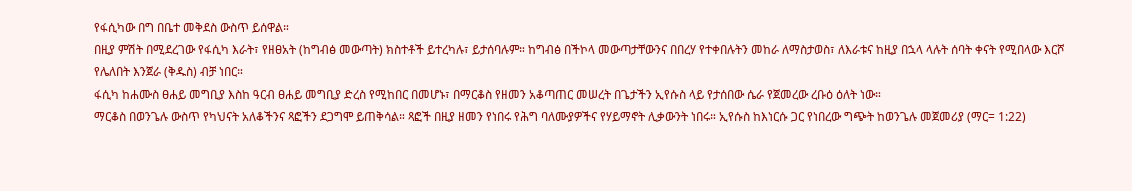የፋሲካው በግ በቤተ መቅደስ ውስጥ ይሰዋል።
በዚያ ምሽት በሚደረገው የፋሲካ እራት፣ የዘፀአት (ከግብፅ መውጣት) ክስተቶች ይተረካሉ፣ ይታሰባሉም። ከግብፅ በችኮላ መውጣታቸውንና በበረሃ የተቀበሉትን መከራ ለማስታወስ፣ ለእራቱና ከዚያ በኋላ ላሉት ሰባት ቀናት የሚበላው እርሾ የሌለበት እንጀራ (ቅዱስ) ብቻ ነበር።
ፋሲካ ከሐሙስ ፀሐይ መግቢያ እስከ ዓርብ ፀሐይ መግቢያ ድረስ የሚከበር በመሆኑ፣ በማርቆስ የዘመን አቆጣጠር መሠረት በጌታችን ኢየሱስ ላይ የታሰበው ሴራ የጀመረው ረቡዕ ዕለት ነው።
ማርቆስ በወንጌሉ ውስጥ የካህናት አለቆችንና ጻፎችን ደጋግሞ ይጠቅሳል። ጻፎች በዚያ ዘመን የነበሩ የሕግ ባለሙያዎችና የሃይማኖት ሊቃውንት ነበሩ። ኢየሱስ ከእነርሱ ጋር የነበረው ግጭት ከወንጌሉ መጀመሪያ (ማር= 1:22)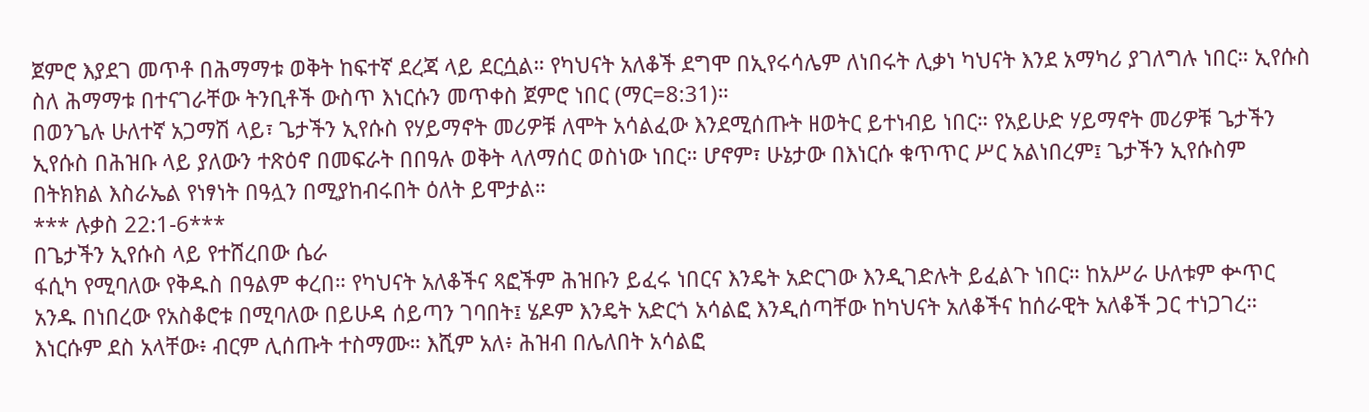ጀምሮ እያደገ መጥቶ በሕማማቱ ወቅት ከፍተኛ ደረጃ ላይ ደርሷል። የካህናት አለቆች ደግሞ በኢየሩሳሌም ለነበሩት ሊቃነ ካህናት እንደ አማካሪ ያገለግሉ ነበር። ኢየሱስ ስለ ሕማማቱ በተናገራቸው ትንቢቶች ውስጥ እነርሱን መጥቀስ ጀምሮ ነበር (ማር=8:31)።
በወንጌሉ ሁለተኛ አጋማሽ ላይ፣ ጌታችን ኢየሱስ የሃይማኖት መሪዎቹ ለሞት አሳልፈው እንደሚሰጡት ዘወትር ይተነብይ ነበር። የአይሁድ ሃይማኖት መሪዎቹ ጌታችን ኢየሱስ በሕዝቡ ላይ ያለውን ተጽዕኖ በመፍራት በበዓሉ ወቅት ላለማሰር ወስነው ነበር። ሆኖም፣ ሁኔታው በእነርሱ ቁጥጥር ሥር አልነበረም፤ ጌታችን ኢየሱስም በትክክል እስራኤል የነፃነት በዓሏን በሚያከብሩበት ዕለት ይሞታል።
*** ሉቃስ 22:1-6***
በጌታችን ኢየሱስ ላይ የተሸረበው ሴራ
ፋሲካ የሚባለው የቅዱስ በዓልም ቀረበ። የካህናት አለቆችና ጻፎችም ሕዝቡን ይፈሩ ነበርና እንዴት አድርገው እንዲገድሉት ይፈልጉ ነበር። ከአሥራ ሁለቱም ቍጥር አንዱ በነበረው የአስቆሮቱ በሚባለው በይሁዳ ሰይጣን ገባበት፤ ሄዶም እንዴት አድርጎ አሳልፎ እንዲሰጣቸው ከካህናት አለቆችና ከሰራዊት አለቆች ጋር ተነጋገረ። እነርሱም ደስ አላቸው፥ ብርም ሊሰጡት ተስማሙ። እሺም አለ፥ ሕዝብ በሌለበት አሳልፎ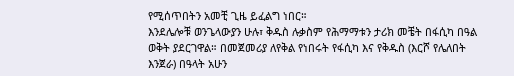የሚሰጥበትን አመቺ ጊዜ ይፈልግ ነበር።
እንደሌሎቹ ወንጌላውያን ሁሉ፣ ቅዱስ ሉቃስም የሕማማቱን ታሪክ መቼት በፋሲካ በዓል ወቅት ያደርገዋል። በመጀመሪያ ለየቅል የነበሩት የፋሲካ እና የቅዱስ (እርሾ የሌለበት እንጀራ) በዓላት አሁን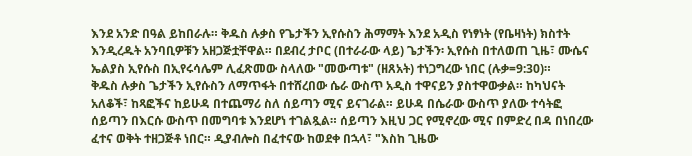እንደ አንድ በዓል ይከበራሉ። ቅዱስ ሉቃስ የጌታችን ኢየሱስን ሕማማት እንደ አዲስ የነፃነት (የቤዛነት) ክስተት እንዲረዱት አንባቢዎቹን አዘጋጅቷቸዋል። በደብረ ታቦር (በተራራው ላይ) ጌታችን፡ ኢየሱስ በተለወጠ ጊዜ፣ ሙሴና ኤልያስ ኢየሱስ በኢየሩሳሌም ሊፈጽመው ስላለው "መውጣቱ" (ዘጸአት) ተነጋግረው ነበር (ሉቃ=9:30)።
ቅዱስ ሉቃስ ጌታችን ኢየሱስን ለማጥፋት በተሸረበው ሴራ ውስጥ አዲስ ተዋናይን ያስተዋውቃል። ከካህናት አለቆች፣ ከጻፎችና ከይሁዳ በተጨማሪ ስለ ሰይጣን ሚና ይናገራል። ይሁዳ በሴራው ውስጥ ያለው ተሳትፎ ሰይጣን በእርሱ ውስጥ በመግባቱ እንደሆነ ተገልጿል። ሰይጣን እዚህ ጋር የሚኖረው ሚና በምድረ በዳ በነበረው ፈተና ወቅት ተዘጋጅቶ ነበር። ዲያብሎስ በፈተናው ከወደቀ በኋላ፣ "እስከ ጊዜው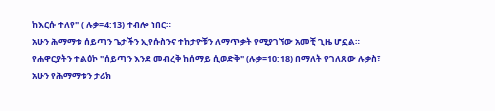ከእርሱ ተለየ" ( ሉቃ=4:13) ተብሎ ነበር።
አሁን ሕማማቱ ሰይጣን ጌታችን ኢየሱስንና ተከታዮቹን ለማጥቃት የሚያገኘው አመቺ ጊዜ ሆኗል። የሐዋርያትን ተልዕኮ "ሰይጣን እንደ መብረቅ ከሰማይ ሲወድቅ" (ሉቃ=10:18) በማለት የገለጸው ሉቃስ፣ አሁን የሕማማቱን ታሪክ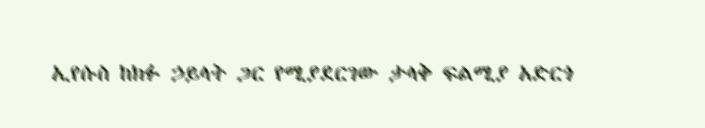ኢየሱስ ከክፉ ኃይላት ጋር የሚያደርገው ታላቅ ፍልሚያ አድርጎ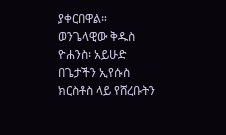ያቀርበዋል።
ወንጌላዊው ቅዱስ ዮሐንስ፡ አይሁድ በጌታችን ኢየሱስ ክርስቶስ ላይ የሸረቡትን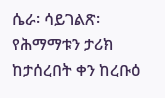ሴራ፡ ሳይገልጽ፡ የሕማማቱን ታሪክ ከታሰረበት ቀን ከረቡዕ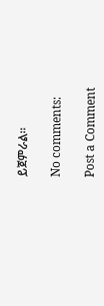ይጀምራል።

No comments:

Post a Comment